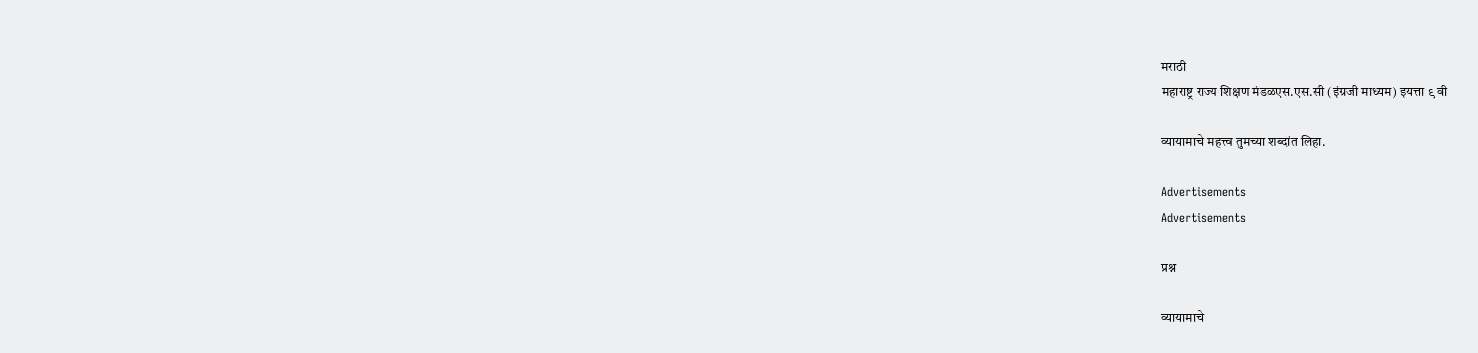मराठी
महाराष्ट्र राज्य शिक्षण मंडळएस.एस.सी (इंग्रजी माध्यम) इयत्ता ९ वी

व्यायामाचे महत्त्व तुमच्या शब्दांत लिहा.

Advertisements
Advertisements

प्रश्न

व्यायामाचे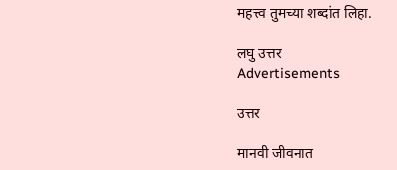महत्त्व तुमच्या शब्दांत लिहा.

लघु उत्तर
Advertisements

उत्तर

मानवी जीवनात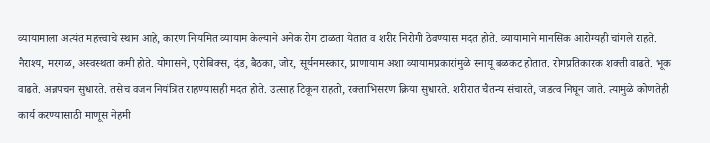व्यायामाला अत्यंत महत्त्वाचे स्थान आहे, कारण नियमित व्यायाम केल्याने अनेक रोग टाळता येतात व शरीर निरोगी ठेवण्यास मदत होते. व्यायामाने मानसिक आरोग्यही चांगले राहते. नैराश्य, मरगळ, अस्वस्थता कमी होते. योगासने, एरोबिक्स, दंड, बैठका, जोर, सूर्यनमस्कार, प्राणायाम अशा व्यायामप्रकारांमुळे स्नायू बळकट होतात. रोगप्रतिकारक शक्ती वाढते. भूक वाढते. अन्नपचन सुधारते. तसेच वजन नियंत्रित राहण्यासही मदत होते. उत्साह टिकून राहतो, रक्ताभिसरण क्रिया सुधारते. शरीरात चैतन्य संचारते, जडत्व निघून जाते. त्यामुळे कोणतेही कार्य करण्यासाठी माणूस नेहमी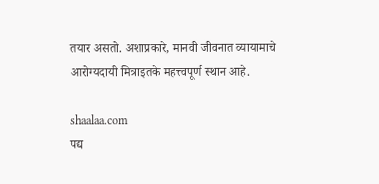तयार असतो. अशाप्रकारे, मानवी जीवनात व्यायामाचे आरोग्यदायी मित्राइतके महत्त्वपूर्ण स्थान आहे.

shaalaa.com
पद्य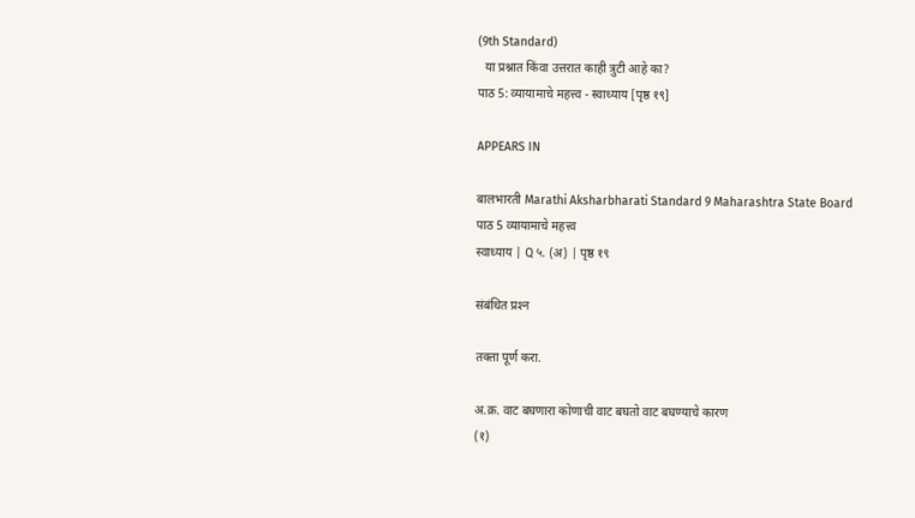(9th Standard)
  या प्रश्नात किंवा उत्तरात काही त्रुटी आहे का?
पाठ 5: व्यायामाचे महत्त्व - स्वाध्याय [पृष्ठ १९]

APPEARS IN

बालभारती Marathi Aksharbharati Standard 9 Maharashtra State Board
पाठ 5 व्यायामाचे महत्त्व
स्वाध्याय | Q ५. (अ) | पृष्ठ १९

संबंधित प्रश्‍न

तक्ता पूर्ण करा.

अ.क्र. वाट बघणारा कोणाची वाट बघतो वाट बघण्याचे कारण
(१)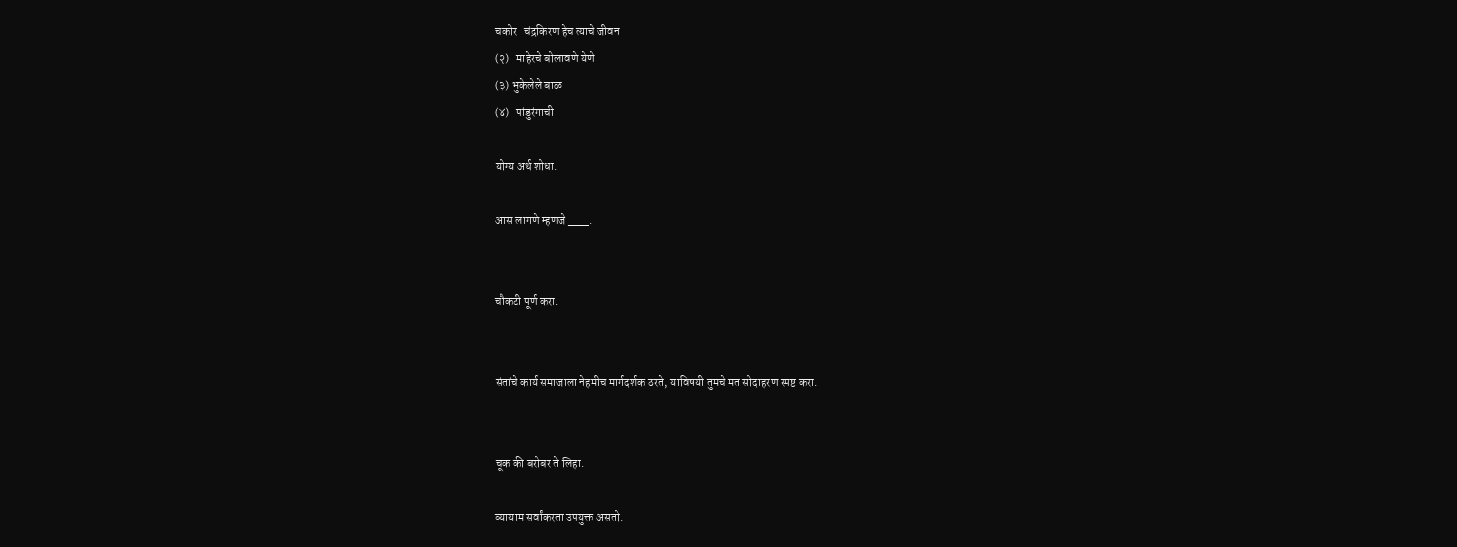चकोर   चंद्रकिरण हेच त्याचे जीवन
(२)   माहेरचे बोलावणे येणे
(३) भुकेलेले बाळ
(४)   पांडुरंगाची

योग्य अर्थ शोधा.

आस लागणे म्हणजे ___.


चौकटी पूर्ण करा.


संतांचे कार्य समाजाला नेहमीच मार्गदर्शक ठरते, याविषयी तुमचे मत सोदाहरण स्पष्ट करा.


चूक की बरोबर ते लिहा.

व्यायाम सर्वांकरता उपयुक्त असतो.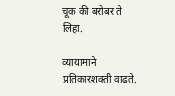चूक की बरोबर ते लिहा.

व्यायामाने प्रतिकारशक्ती वाढते.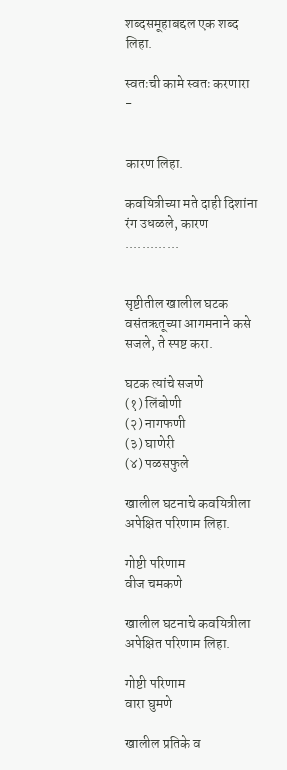शब्दसमूहाबद्दल एक शब्द लिहा.

स्वतःची कामे स्वतः करणारा -


कारण लिहा.

कवयित्रीच्या मते दाही दिशांना रंग उधळले, कारण .............


सृष्टीतील खालील घटक वसंतऋतूच्या आगमनाने कसे सजले, ते स्पष्ट करा.

घटक त्यांचे सजणे
(१) लिंबोणी
(२) नागफणी
(३) घाणेरी
(४) पळसफुले

खालील घटनाचे कवयित्रीला अपेक्षित परिणाम लिहा.

गोष्टी परिणाम
वीज चमकणे

खालील घटनाचे कवयित्रीला अपेक्षित परिणाम लिहा.

गोष्टी परिणाम
वारा घुमणे

खालील प्रतिके व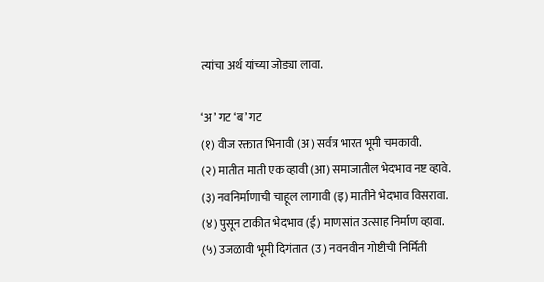त्यांचा अर्थ यांच्या जोड्या लावा.

‘अ’ गट ‘ब’ गट
(१) वीज रक्तात भिनावी (अ) सर्वत्र भारत भूमी चमकावी.
(२) मातीत माती एक व्हावी (आ) समाजातील भेदभाव नष्ट व्हावे.
(३) नवनिर्माणाची चाहूल लागावी (इ) मातीने भेदभाव विसरावा.
(४) पुसून टाकीत भेदभाव (ई) माणसांत उत्साह निर्माण व्हावा.
(५) उजळावी भूमी दिगंतात (उ) नवनवीन गोष्टीची निर्मिती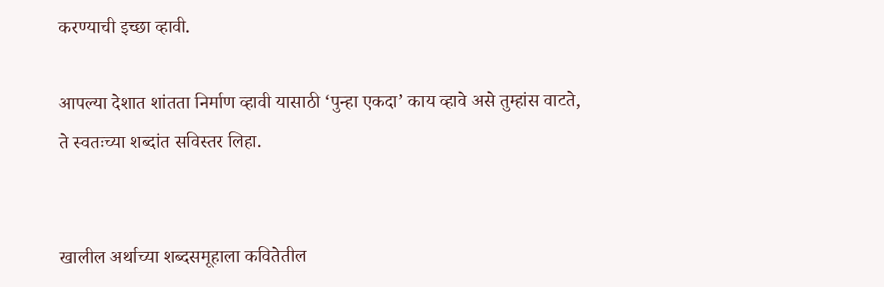करण्याची इच्छा व्हावी.

आपल्या देशात शांतता निर्माण व्हावी यासाठी ‘पुन्हा एकदा’ काय व्हावे असे तुम्हांस वाटते, ते स्वतःच्या शब्दांत सविस्तर लिहा.


खालील अर्थाच्या शब्दसमूहाला कवितेतील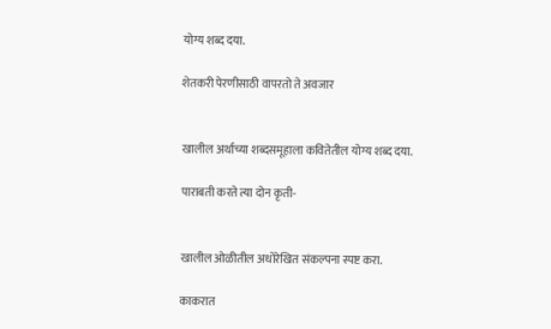योग्य शब्द दया.

शेतकरी पेरणीसाठी वापरतो ते अवजार


खालील अर्थाच्या शब्दसमूहाला कवितेतील योग्य शब्द दया.

पाराबती करते त्या दोन कृती-


खालील ओळीतील अधोरेखित संकल्पना स्पष्ट करा.

काकरात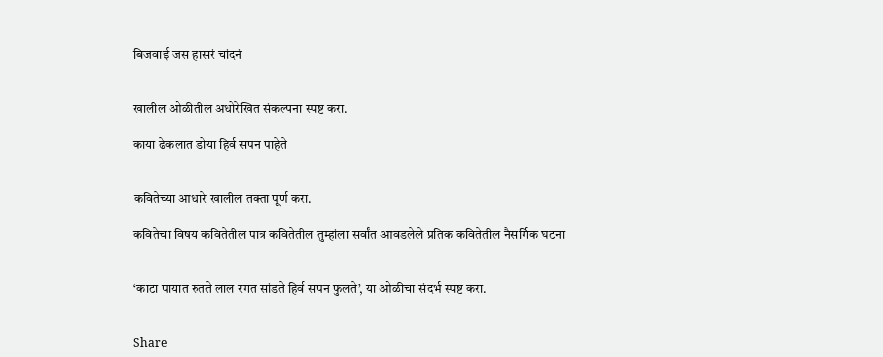बिजवाई जस हासरं चांदनं


खालील ओळीतील अधोरेखित संकल्पना स्पष्ट करा.

काया ढेकलात डोया हिर्व सपन पाहेते


कवितेच्या आधारे खालील तक्ता पूर्ण करा.

कवितेचा विषय कवितेतील पात्र कवितेतील तुम्हांला सर्वांत आवडलेले प्रतिक कवितेतील नैसर्गिक घटना


‘काटा पायात रुतते लाल रगत सांडते हिर्व सपन फुलते’, या ओळीचा संदर्भ स्पष्ट करा.


Share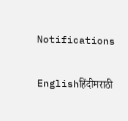Notifications

Englishहिंदीमराठी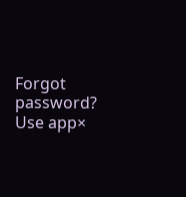Forgot password?
Use app×